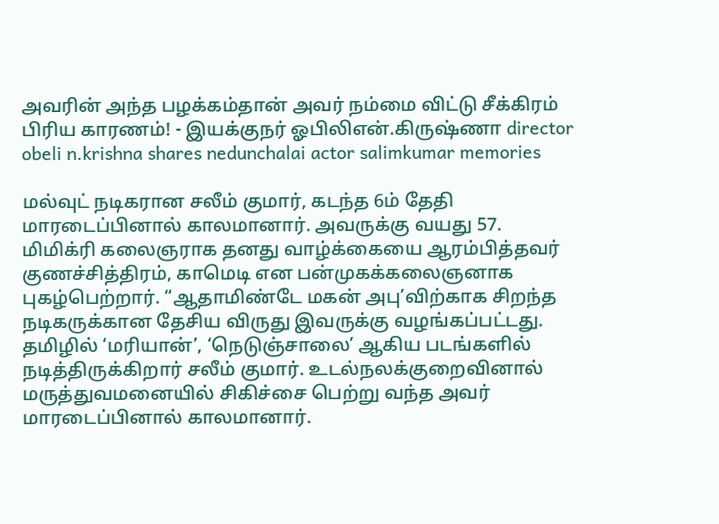அவரின் அந்த பழக்கம்தான் அவர் நம்மை விட்டு சீக்கிரம் பிரிய காரணம்! - இயக்குநர் ஓபிலிஎன்.கிருஷ்ணா director obeli n.krishna shares nedunchalai actor salimkumar memories

மல்வுட் நடிகரான சலீம் குமார், கடந்த 6ம் தேதி மாரடைப்பினால் காலமானார். அவருக்கு வயது 57. மிமிக்ரி கலைஞராக தனது வாழ்க்கையை ஆரம்பித்தவர் குணச்சித்திரம், காமெடி என பன்முகக்கலைஞனாக புகழ்பெற்றார். “ஆதாமிண்டே மகன் அபு’விற்காக சிறந்த நடிகருக்கான தேசிய விருது இவருக்கு வழங்கப்பட்டது. தமிழில் ‘மரியான்’, ‘நெடுஞ்சாலை’ ஆகிய படங்களில் நடித்திருக்கிறார் சலீம் குமார். உடல்நலக்குறைவினால் மருத்துவமனையில் சிகிச்சை பெற்று வந்த அவர் மாரடைப்பினால் காலமானார்.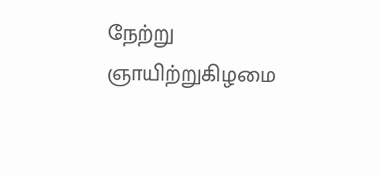நேற்று ஞாயிற்றுகிழமை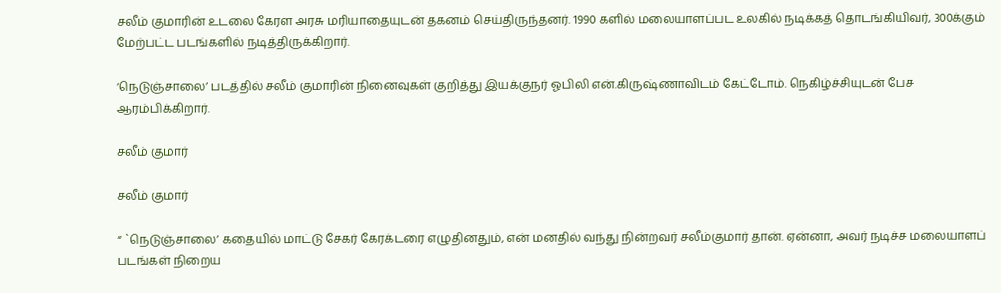சலீம் குமாரின் உடலை கேரள அரசு மரியாதையுடன் தகனம் செய்திருந்தனர். 1990 களில் மலையாளப்பட உலகில் நடிக்கத் தொடங்கியிவர், 300க்கும் மேற்பட்ட படங்களில் நடித்திருக்கிறார்.

‘நெடுஞ்சாலை’ படத்தில் சலீம் குமாரின் நினைவுகள் குறித்து இயக்குநர் ஓபிலி என்.கிருஷ்ணாவிடம் கேட்டோம். நெகிழ்ச்சியுடன் பேச ஆரம்பிக்கிறார்.

சலீம் குமார்

சலீம் குமார்

“ `நெடுஞ்சாலை’ கதையில் மாட்டு சேகர் கேரக்டரை எழுதினதும், என் மனதில் வந்து நின்றவர் சலீம்குமார் தான். ஏன்னா, அவர் நடிச்ச மலையாளப் படங்கள் நிறைய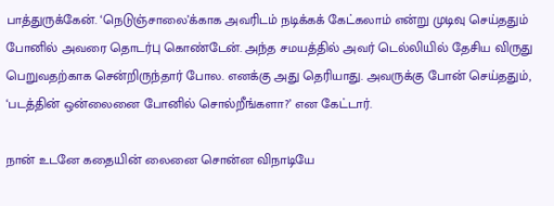பாத்துருக்கேன். ‘நெடுஞ்சாலை’க்காக அவரிடம் நடிக்கக் கேட்கலாம் என்று முடிவு செய்ததும் போனில் அவரை தொடர்பு கொண்டேன். அந்த சமயத்தில் அவர் டெல்லியில் தேசிய விருது பெறுவதற்காக சென்றிருந்தார் போல. எனக்கு அது தெரியாது. அவருக்கு போன் செய்ததும், ‘படத்தின் ஒன்லைனை போனில் சொல்றீங்களா?’ என கேட்டார்.

நான் உடனே கதையின் லைனை சொன்ன விநாடியே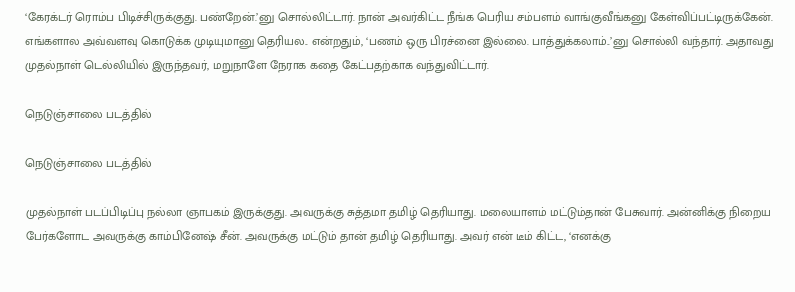‘கேரக்டர் ரொம்ப பிடிச்சிருக்குது. பண்றேன்.’னு சொல்லிட்டார். நான் அவர்கிட்ட நீங்க பெரிய சம்பளம் வாங்குவீங்கனு கேள்விப்பட்டிருக்கேன். எங்களால அவ்வளவு கொடுக்க முடியுமானு தெரியல.. என்றதும், ‘பணம் ஒரு பிரச்னை இல்லை. பாத்துக்கலாம்..’னு சொல்லி வந்தார். அதாவது முதல்நாள் டெல்லியில் இருந்தவர், மறுநாளே நேராக கதை கேட்பதற்காக வந்துவிட்டார்.

நெடுஞ்சாலை படத்தில்

நெடுஞ்சாலை படத்தில்

முதல்நாள் படப்பிடிப்பு நல்லா ஞாபகம் இருக்குது. அவருக்கு சுத்தமா தமிழ் தெரியாது. மலையாளம் மட்டும்தான் பேசுவார். அன்னிக்கு நிறைய பேர்களோட அவருக்கு காம்பினேஷ் சீன். அவருக்கு மட்டும் தான் தமிழ் தெரியாது. அவர் என் டீம் கிட்ட, ‘எனக்கு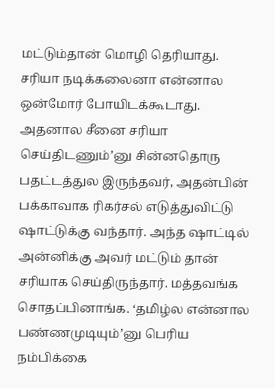மட்டும்தான் மொழி தெரியாது. சரியா நடிக்கலைனா என்னால ஒன்மோர் போயிடக்கூடாது. அதனால சீனை சரியா செய்திடணும்’னு சின்னதொரு பதட்டத்துல இருந்தவர், அதன்பின் பக்காவாக ரிகர்சல் எடுத்துவிட்டு ஷாட்டுக்கு வந்தார். அந்த ஷாட்டில் அன்னிக்கு அவர் மட்டும் தான் சரியாக செய்திருந்தார். மத்தவங்க சொதப்பினாங்க. ‘தமிழ்ல என்னால பண்ணமுடியும்’னு பெரிய நம்பிக்கை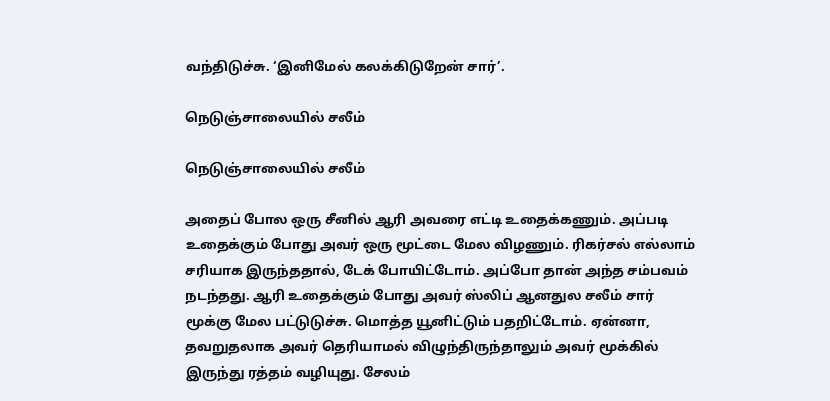வந்திடுச்சு. ‘இனிமேல் கலக்கிடுறேன் சார்’.

நெடுஞ்சாலையில் சலீம்

நெடுஞ்சாலையில் சலீம்

அதைப் போல ஒரு சீனில் ஆரி அவரை எட்டி உதைக்கணும். அப்படி உதைக்கும் போது அவர் ஒரு மூட்டை மேல விழணும். ரிகர்சல் எல்லாம் சரியாக இருந்ததால், டேக் போயிட்டோம். அப்போ தான் அந்த சம்பவம் நடந்தது. ஆரி உதைக்கும் போது அவர் ஸ்லிப் ஆனதுல சலீம் சார் மூக்கு மேல பட்டுடுச்சு. மொத்த யூனிட்டும் பதறிட்டோம். ஏன்னா, தவறுதலாக அவர் தெரியாமல் விழுந்திருந்தாலும் அவர் மூக்கில் இருந்து ரத்தம் வழியுது. சேலம்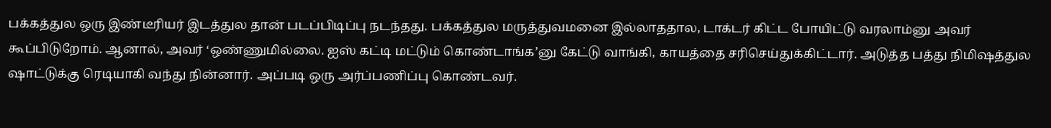பக்கத்துல ஒரு இண்டீரியர் இடத்துல தான் படப்பிடிப்பு நடந்தது. பக்கத்துல மருத்துவமனை இல்லாததால, டாக்டர் கிட்ட போயிட்டு வரலாம்னு அவர் கூப்பிடுறோம். ஆனால், அவர் ‘ஒண்ணுமில்லை. ஐஸ் கட்டி மட்டும் கொண்டாங்க’னு கேட்டு வாங்கி, காயத்தை சரிசெய்துக்கிட்டார். அடுத்த பத்து நிமிஷத்துல ஷாட்டுக்கு ரெடியாகி வந்து நின்னார். அப்படி ஒரு அர்ப்பணிப்பு கொண்டவர்.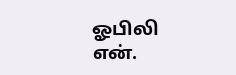ஓபிலி என்.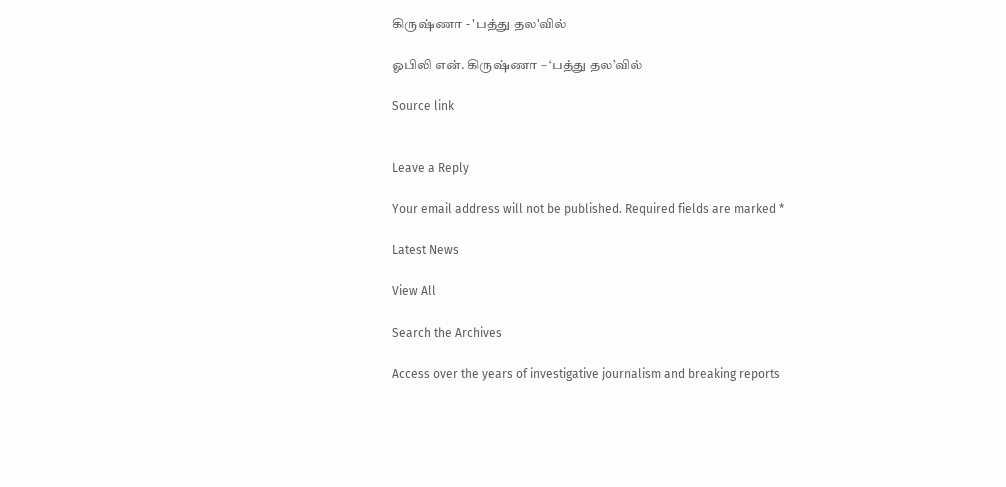கிருஷ்ணா - 'பத்து தல'வில்

ஓபிலி என். கிருஷ்ணா – ‘பத்து தல’வில்

Source link


Leave a Reply

Your email address will not be published. Required fields are marked *

Latest News

View All

Search the Archives

Access over the years of investigative journalism and breaking reports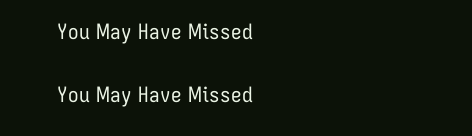You May Have Missed

You May Have Missed